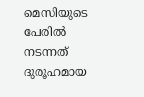മെസിയുടെ പേരിൽ നടന്നത് ദുരൂഹമായ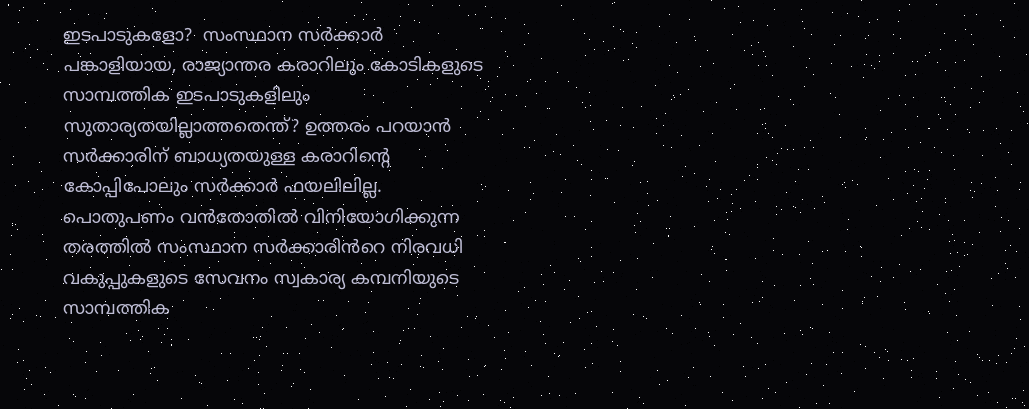ഇടപാടുകളോ?  സംസ്ഥാന സർക്കാർ പങ്കാളിയായ, രാജ്യാന്തര കരാറിലും കോടികളുടെ സാമ്പത്തിക ഇടപാടുകളിലും സുതാര്യതയില്ലാത്തതെന്ത്? ഉത്തരം പറയാൻ സർക്കാരിന് ബാധ്യതയുള്ള കരാറിന്‍റെ കോപ്പിപോലും സർക്കാർ ഫയലിലില്ല. പൊതുപണം വൻതോതിൽ വിനിയോഗിക്കുന്ന തരത്തിൽ സംസ്ഥാന സർക്കാരിൻറെ നിരവധി വകുപ്പുകളുടെ സേവനം സ്വകാര്യ കമ്പനിയുടെ സാമ്പത്തിക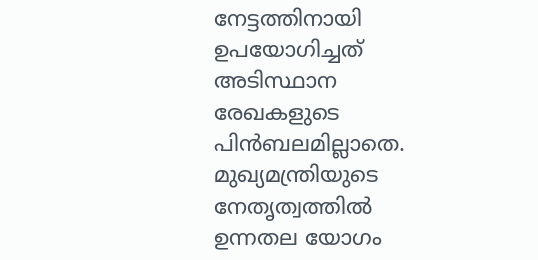നേട്ടത്തിനായി ഉപയോഗിച്ചത് അടിസ്ഥാന രേഖകളുടെ പിൻബലമില്ലാതെ. മുഖ്യമന്ത്രിയുടെ നേതൃത്വത്തിൽ ഉന്നതല യോഗം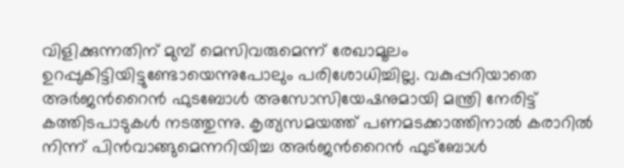വിളിക്കുന്നതിന് മുമ്പ് മെസിവരുമെന്ന് രേഖാമൂലം ഉറപ്പുകിട്ടിയിട്ടുണ്ടോയെന്നുപോലും പരിശോധിച്ചില്ല. വകുപ്പറിയാതെ അർജന്‍റൈന്‍ ഫുടബോൾ അസോസിയേഷനുമായി മന്ത്രി നേരിട്ട് കത്തിടപാടുകൾ നടത്തുന്നു. കൃത്യസമയത്ത് പണമടക്കാത്തിനാൽ കരാറില്‍ നിന്ന് പിൻവാങ്ങുമെന്നറിയിച്ച അർജന്‍റൈന്‍ ഫുട്ബോൾ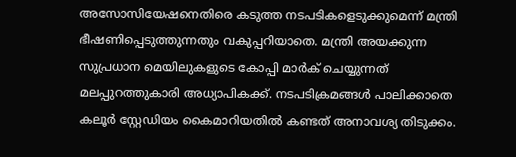അസോസിയേഷനെതിരെ കടുത്ത നടപടികളെടുക്കുമെന്ന് മന്ത്രി ഭീഷണിപ്പെടുത്തുന്നതും വകുപ്പറിയാതെ. മന്ത്രി അയക്കുന്ന സുപ്രധാന മെയിലുകളുടെ കോപ്പി മാർക് ചെയ്യുന്നത് മലപ്പുറത്തുകാരി അധ്യാപികക്ക്. നടപടിക്രമങ്ങൾ പാലിക്കാതെ കലൂർ സ്റ്റേഡിയം കൈമാറിയതില്‍ കണ്ടത് അനാവശ്യ തിടുക്കം.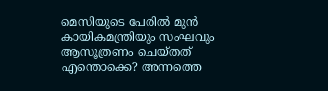മെസിയുടെ പേരിൽ മുൻ കായികമന്ത്രിയും സംഘവും ആസൂത്രണം ചെയ്തത് എന്തൊക്കെ? അന്നത്തെ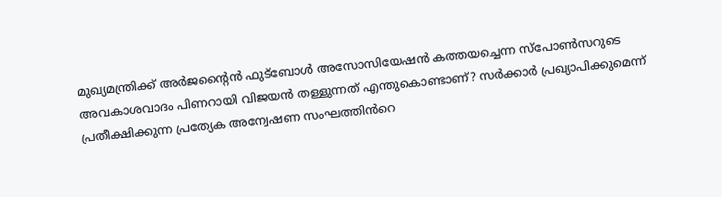മുഖ്യമന്ത്രിക്ക് അർജന്‍റൈന്‍ ഫുട്ബോൾ അസോസിയേഷൻ കത്തയച്ചെന്ന സ്പോൺസറുടെ അവകാശവാദം പിണറായി വിജയൻ തള്ളുന്നത് എന്തുകൊണ്ടാണ്? സർക്കാർ പ്രഖ്യാപിക്കുമെന്ന് പ്രതീക്ഷിക്കുന്ന പ്രത്യേക അന്വേഷണ സംഘത്തിൻറെ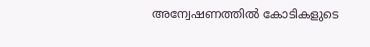അന്വേഷണത്തിൽ കോടികളുടെ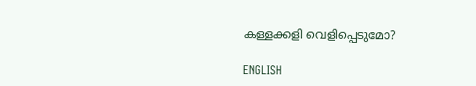കള്ളക്കളി വെളിപ്പെടുമോ?

ENGLISH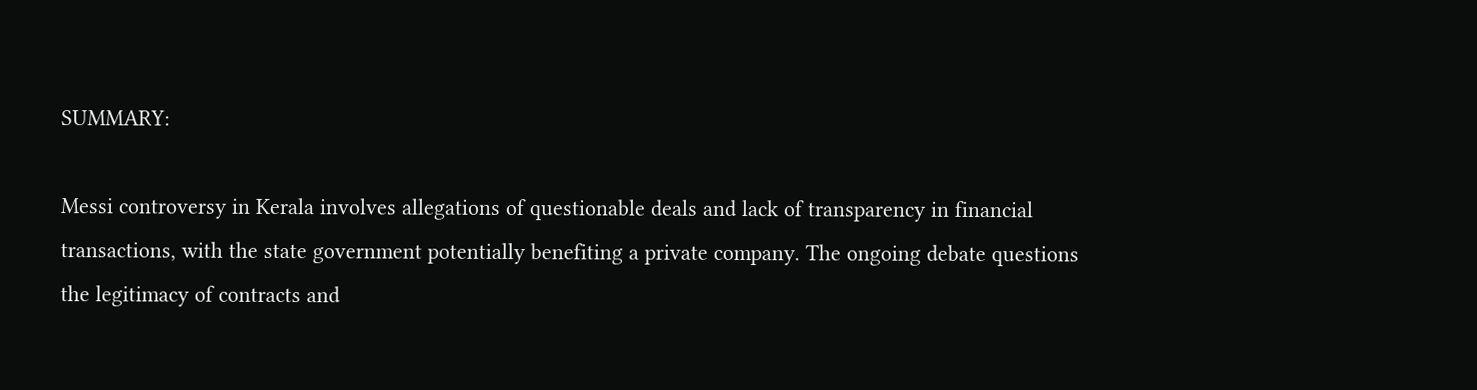SUMMARY:

Messi controversy in Kerala involves allegations of questionable deals and lack of transparency in financial transactions, with the state government potentially benefiting a private company. The ongoing debate questions the legitimacy of contracts and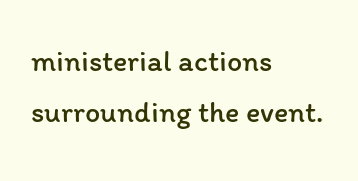ministerial actions surrounding the event.